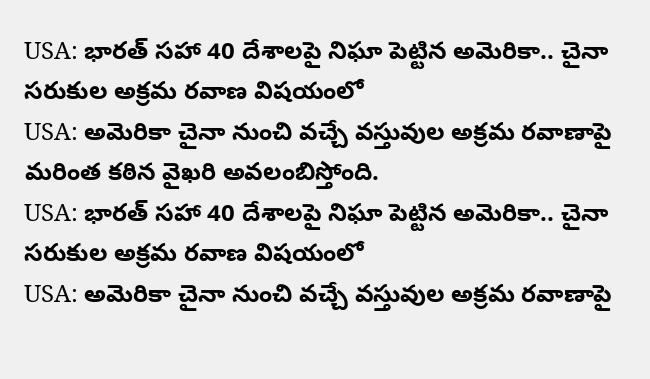USA: భారత్ సహా 40 దేశాలపై నిఘా పెట్టిన అమెరికా.. చైనా సరుకుల అక్రమ రవాణ విషయంలో
USA: అమెరికా చైనా నుంచి వచ్చే వస్తువుల అక్రమ రవాణాపై మరింత కఠిన వైఖరి అవలంబిస్తోంది.
USA: భారత్ సహా 40 దేశాలపై నిఘా పెట్టిన అమెరికా.. చైనా సరుకుల అక్రమ రవాణ విషయంలో
USA: అమెరికా చైనా నుంచి వచ్చే వస్తువుల అక్రమ రవాణాపై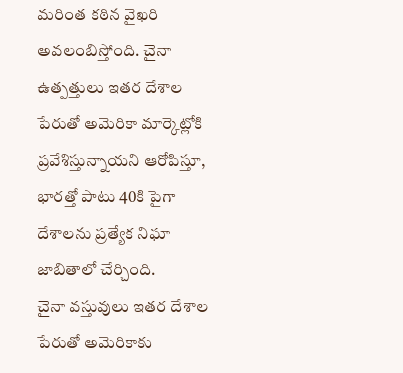మరింత కఠిన వైఖరి అవలంబిస్తోంది. చైనా ఉత్పత్తులు ఇతర దేశాల పేరుతో అమెరికా మార్కెట్లోకి ప్రవేశిస్తున్నాయని ఆరోపిస్తూ, భారత్తో పాటు 40కి పైగా దేశాలను ప్రత్యేక నిఘా జాబితాలో చేర్చింది.
చైనా వస్తువులు ఇతర దేశాల పేరుతో అమెరికాకు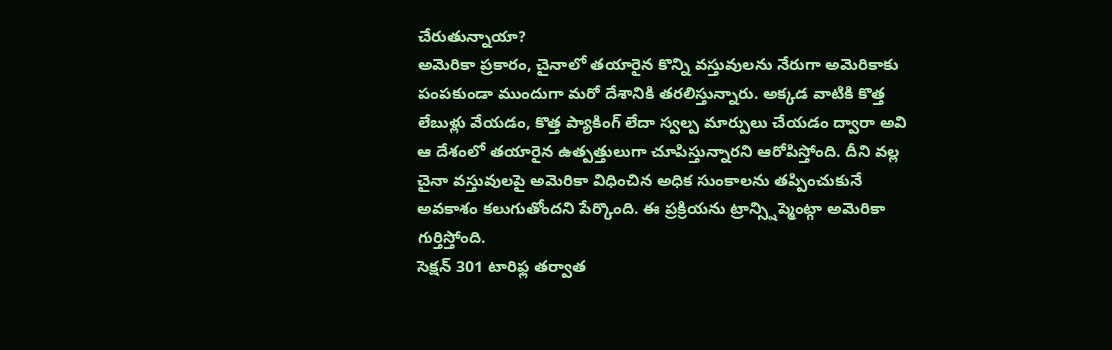చేరుతున్నాయా?
అమెరికా ప్రకారం, చైనాలో తయారైన కొన్ని వస్తువులను నేరుగా అమెరికాకు పంపకుండా ముందుగా మరో దేశానికి తరలిస్తున్నారు. అక్కడ వాటికి కొత్త లేబుళ్లు వేయడం, కొత్త ప్యాకింగ్ లేదా స్వల్ప మార్పులు చేయడం ద్వారా అవి ఆ దేశంలో తయారైన ఉత్పత్తులుగా చూపిస్తున్నారని ఆరోపిస్తోంది. దీని వల్ల చైనా వస్తువులపై అమెరికా విధించిన అధిక సుంకాలను తప్పించుకునే అవకాశం కలుగుతోందని పేర్కొంది. ఈ ప్రక్రియను ట్రాన్స్షిప్మెంట్గా అమెరికా గుర్తిస్తోంది.
సెక్షన్ 301 టారిఫ్ల తర్వాత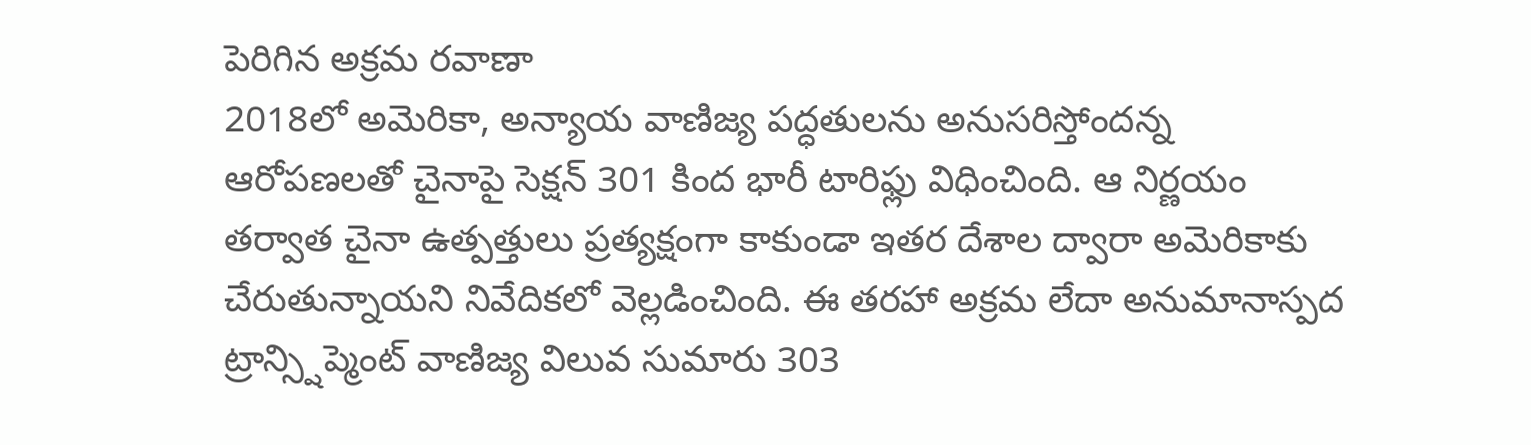పెరిగిన అక్రమ రవాణా
2018లో అమెరికా, అన్యాయ వాణిజ్య పద్ధతులను అనుసరిస్తోందన్న ఆరోపణలతో చైనాపై సెక్షన్ 301 కింద భారీ టారిఫ్లు విధించింది. ఆ నిర్ణయం తర్వాత చైనా ఉత్పత్తులు ప్రత్యక్షంగా కాకుండా ఇతర దేశాల ద్వారా అమెరికాకు చేరుతున్నాయని నివేదికలో వెల్లడించింది. ఈ తరహా అక్రమ లేదా అనుమానాస్పద ట్రాన్స్షిప్మెంట్ వాణిజ్య విలువ సుమారు 303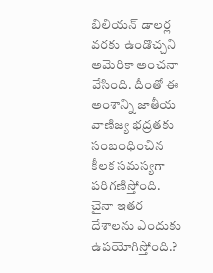బిలియన్ డాలర్ల వరకు ఉండొచ్చని అమెరికా అంచనా వేసింది. దీంతో ఈ అంశాన్ని జాతీయ వాణిజ్య భద్రతకు సంబంధించిన కీలక సమస్యగా పరిగణిస్తోంది.
చైనా ఇతర దేశాలను ఎందుకు ఉపయోగిస్తోంది.?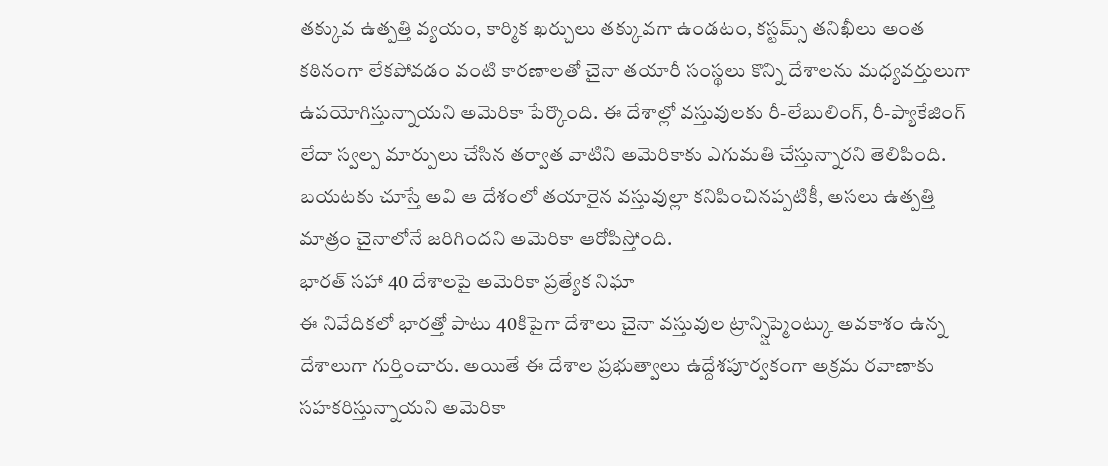తక్కువ ఉత్పత్తి వ్యయం, కార్మిక ఖర్చులు తక్కువగా ఉండటం, కస్టమ్స్ తనిఖీలు అంత కఠినంగా లేకపోవడం వంటి కారణాలతో చైనా తయారీ సంస్థలు కొన్ని దేశాలను మధ్యవర్తులుగా ఉపయోగిస్తున్నాయని అమెరికా పేర్కొంది. ఈ దేశాల్లో వస్తువులకు రీ-లేబులింగ్, రీ-ప్యాకేజింగ్ లేదా స్వల్ప మార్పులు చేసిన తర్వాత వాటిని అమెరికాకు ఎగుమతి చేస్తున్నారని తెలిపింది. బయటకు చూస్తే అవి ఆ దేశంలో తయారైన వస్తువుల్లా కనిపించినప్పటికీ, అసలు ఉత్పత్తి మాత్రం చైనాలోనే జరిగిందని అమెరికా ఆరోపిస్తోంది.
భారత్ సహా 40 దేశాలపై అమెరికా ప్రత్యేక నిఘా
ఈ నివేదికలో భారత్తో పాటు 40కిపైగా దేశాలు చైనా వస్తువుల ట్రాన్స్షిప్మెంట్కు అవకాశం ఉన్న దేశాలుగా గుర్తించారు. అయితే ఈ దేశాల ప్రభుత్వాలు ఉద్దేశపూర్వకంగా అక్రమ రవాణాకు సహకరిస్తున్నాయని అమెరికా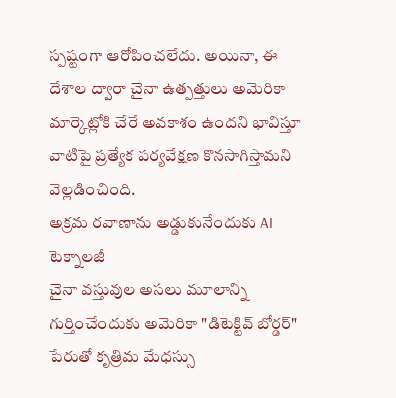స్పష్టంగా ఆరోపించలేదు. అయినా, ఈ దేశాల ద్వారా చైనా ఉత్పత్తులు అమెరికా మార్కెట్లోకి చేరే అవకాశం ఉందని భావిస్తూ వాటిపై ప్రత్యేక పర్యవేక్షణ కొనసాగిస్తామని వెల్లడించింది.
అక్రమ రవాణాను అడ్డుకునేందుకు AI టెక్నాలజీ
చైనా వస్తువుల అసలు మూలాన్ని గుర్తించేందుకు అమెరికా "డిటెక్టివ్ బోర్డర్" పేరుతో కృత్రిమ మేధస్సు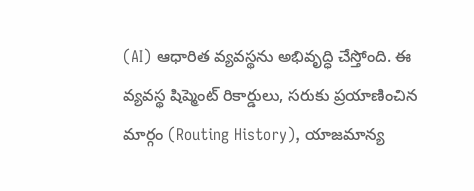(AI) ఆధారిత వ్యవస్థను అభివృద్ధి చేస్తోంది. ఈ వ్యవస్థ షిప్మెంట్ రికార్డులు, సరుకు ప్రయాణించిన మార్గం (Routing History), యాజమాన్య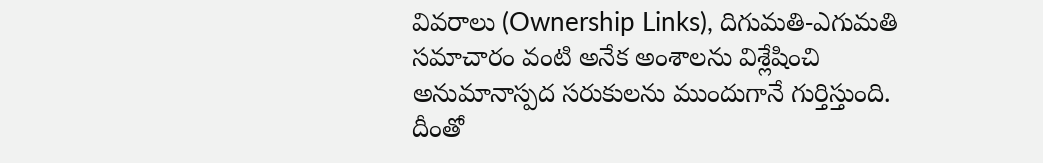వివరాలు (Ownership Links), దిగుమతి-ఎగుమతి సమాచారం వంటి అనేక అంశాలను విశ్లేషించి అనుమానాస్పద సరుకులను ముందుగానే గుర్తిస్తుంది. దీంతో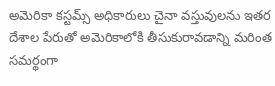అమెరికా కస్టమ్స్ అధికారులు చైనా వస్తువులను ఇతర దేశాల పేరుతో అమెరికాలోకి తీసుకురావడాన్ని మరింత సమర్థంగా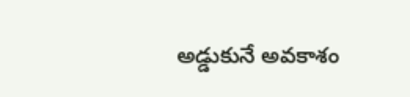అడ్డుకునే అవకాశం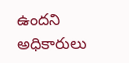ఉందని అధికారులు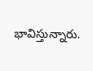భావిస్తున్నారు.